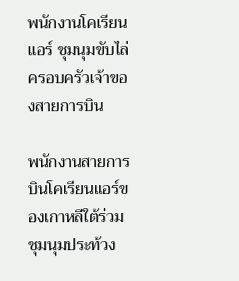พนักงานโคเรียนแอร์ ชุมนุมขับไล่ครอบครัวเจ้าของสายการบิน

พนักงานสายการบินโคเรียนแอร์ของเกาหลีใต้ร่วมชุมนุมประท้วง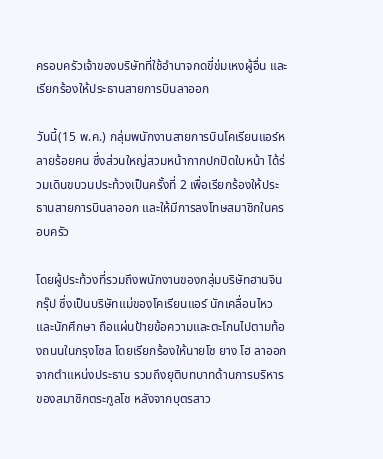ครอบครัวเจ้าของบริษัทที่ใช้อำนาจกดขี่ข่มเหงผู้อื่น และเรียกร้องให้ประธานสายการบินลาออก

วันนี้(15 พ.ค.) กลุ่มพนักงานสายการบินโคเรียนแอร์หลายร้อยคน ซึ่งส่วนใหญ่สวมหน้ากากปกปิดใบหน้า ได้ร่วมเดินขบวนประท้วงเป็นครั้งที่ 2 เพื่อเรียกร้องให้ประธานสายการบินลาออก และให้มีการลงโทษสมาชิกในครอบครัว

โดยผู้ประท้วงที่รวมถึงพนักงานของกลุ่มบริษัทฮานจิน กรุ๊ป ซึ่งเป็นบริษัทแม่ของโคเรียนแอร์ นักเคลื่อนไหว และนักศึกษา ถือแผ่นป้ายข้อความและตะโกนไปตามท้องถนนในกรุงโซล โดยเรียกร้องให้นายโช ยาง โฮ ลาออกจากตำแหน่งประธาน รวมถึงยุติบทบาทด้านการบริหารของสมาชิกตระกูลโช หลังจากบุตรสาว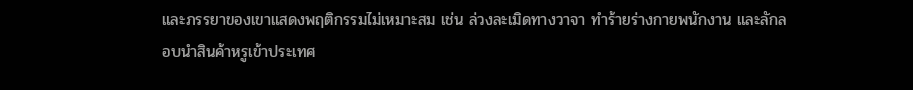และภรรยาของเขาแสดงพฤติกรรมไม่เหมาะสม เช่น ล่วงละเมิดทางวาจา ทำร้ายร่างกายพนักงาน และลักลอบนำสินค้าหรูเข้าประเทศ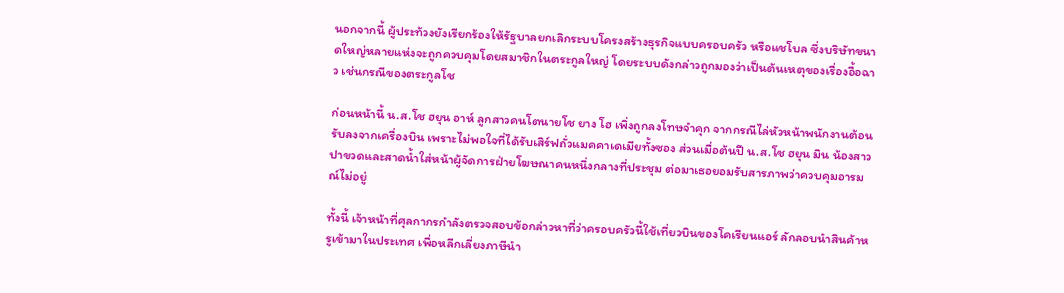นอกจากนี้ ผู้ประท้วงยังเรียกร้องให้รัฐบาลยกเลิกระบบโครงสร้างธุรกิจแบบครอบครัว หรือแชโบล ซึ่งบริษัทขนาดใหญ่หลายแห่งจะถูกควบคุมโดยสมาชิกในตระกูลใหญ่ โดยระบบดังกล่าวถูกมองว่าเป็นต้นเหตุของเรื่องอื้อฉาว เช่นกรณีของตระกูลโช

ก่อนหน้านี้ น.ส.โช ฮยุน อาห์ ลูกสาวคนโตนายโช ยาง โฮ เพิ่งถูกลงโทษจำคุก จากกรณีไล่หัวหน้าพนักงานต้อนรับลงจากเครื่องบิน เพราะไม่พอใจที่ได้รับเสิร์ฟถั่วแมคคาเดเมียทั้งซอง ส่วนเมื่อต้นปี น.ส.โช ฮยุน มิน น้องสาว ปาขวดและสาดน้ำใส่หน้าผู้จัดการฝ่ายโฆษณาคนหนึ่งกลางที่ประชุม ต่อมาเธอยอมรับสารภาพว่าควบคุมอารมณ์ไม่อยู่

ทั้งนี้ เจ้าหน้าที่ศุลกากรกำลังตรวจสอบข้อกล่าวหาที่ว่าครอบครัวนี้ใช้เที่ยวบินของโคเรียนแอร์ ลักลอบนำสินค้าหรูเข้ามาในประเทศ เพื่อหลีกเลี่ยงภาษีนำ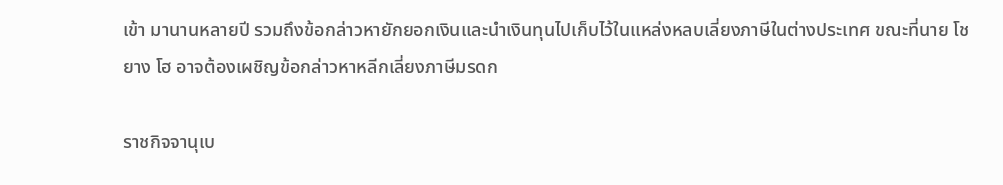เข้า มานานหลายปี รวมถึงข้อกล่าวหายักยอกเงินและนำเงินทุนไปเก็บไว้ในแหล่งหลบเลี่ยงภาษีในต่างประเทศ ขณะที่นาย โช ยาง โฮ อาจต้องเผชิญข้อกล่าวหาหลีกเลี่ยงภาษีมรดก

ราชกิจจานุเบ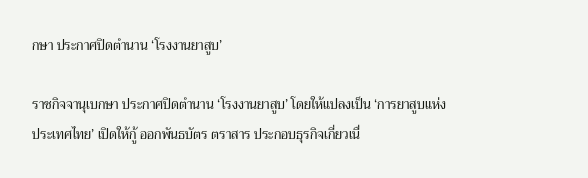กษา ประกาศปิดตำนาน ‘โรงงานยาสูบ’

ราชกิจจานุเบกษา ประกาศปิดตำนาน ‘โรงงานยาสูบ’ โดยให้แปลงเป็น ‘การยาสูบแห่งประเทศไทย’ เปิดให้กู้ ออกพันธบัตร ตราสาร ประกอบธุรกิจเกี่ยวเนื่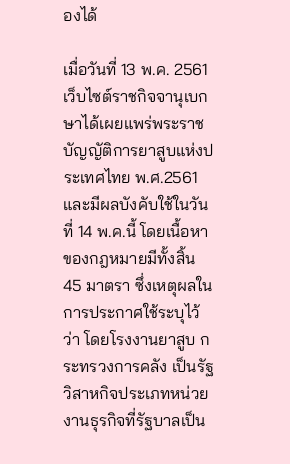องได้

เมื่อวันที่ 13 พ.ค. 2561 เว็บไซต์ราชกิจจานุเบกษาได้เผยแพร่พระราชบัญญัติการยาสูบแห่งประเทศไทย พ.ศ.2561 และมีผลบังคับใช้ในวันที่ 14 พ.ค.นี้ โดยเนื้อหาของกฎหมายมีทั้งสิ้น 45 มาตรา ซึ่งเหตุผลในการประกาศใช้ระบุไว้ว่า โดยโรงงานยาสูบ กระทรวงการคลัง เป็นรัฐวิสาหกิจประเภทหน่วยงานธุรกิจที่รัฐบาลเป็น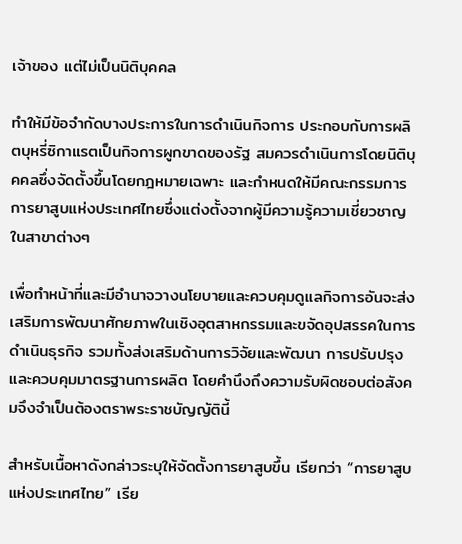เจ้าของ แต่ไม่เป็นนิติบุคคล

ทําให้มีข้อจํากัดบางประการในการดําเนินกิจการ ประกอบกับการผลิตบุหรี่ซิกาแรตเป็นกิจการผูกขาดของรัฐ สมควรดําเนินการโดยนิติบุคคลซึ่งจัดตั้งขึ้นโดยกฎหมายเฉพาะ และกําหนดให้มีคณะกรรมการการยาสูบแห่งประเทศไทยซึ่งแต่งตั้งจากผู้มีความรู้ความเชี่ยวชาญในสาขาต่างๆ

เพื่อทําหน้าที่และมีอํานาจวางนโยบายและควบคุมดูแลกิจการอันจะส่งเสริมการพัฒนาศักยภาพในเชิงอุตสาหกรรมและขจัดอุปสรรคในการดําเนินธุรกิจ รวมทั้งส่งเสริมด้านการวิจัยและพัฒนา การปรับปรุงและควบคุมมาตรฐานการผลิต โดยคํานึงถึงความรับผิดชอบต่อสังคมจึงจําเป็นต้องตราพระราชบัญญัตินี้

สำหรับเนื้อหาดังกล่าวระบุให้จัดตั้งการยาสูบขึ้น เรียกว่า “การยาสูบแห่งประเทศไทย” เรีย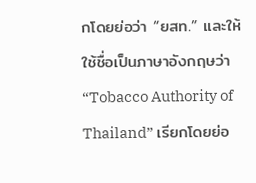กโดยย่อว่า “ยสท.” และให้ใช้ชื่อเป็นภาษาอังกฤษว่า “Tobacco Authority of Thailand” เรียกโดยย่อ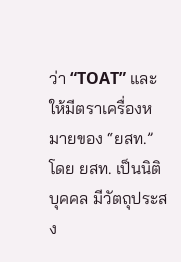ว่า “TOAT” และให้มีตราเครื่องหมายของ “ยสท.” โดย ยสท. เป็นนิติบุคคล มีวัตถุประสง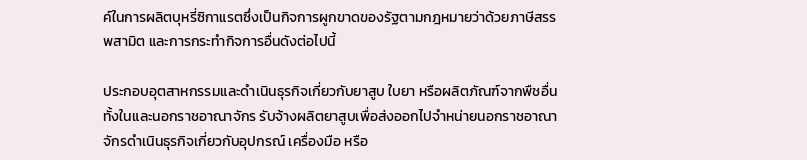ค์ในการผลิตบุหรี่ซิกาแรตซึ่งเป็นกิจการผูกขาดของรัฐตามกฎหมายว่าด้วยภาษีสรรพสามิต และการกระทำกิจการอื่นดังต่อไปนี้

ประกอบอุตสาหกรรมและดำเนินธุรกิจเกี่ยวกับยาสูบ ใบยา หรือผลิตภัณฑ์จากพืชอื่นทั้งในและนอกราชอาณาจักร รับจ้างผลิตยาสูบเพื่อส่งออกไปจำหน่ายนอกราชอาณาจักรดำเนินธุรกิจเกี่ยวกับอุปกรณ์ เครื่องมือ หรือ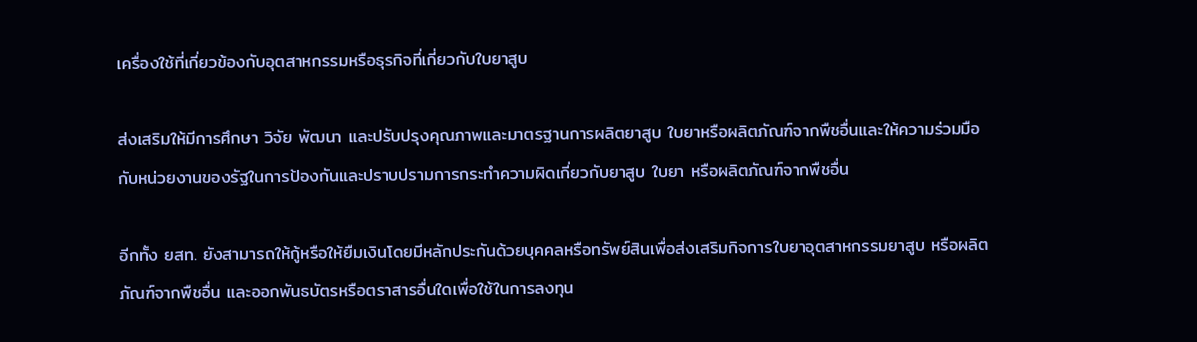เครื่องใช้ที่เกี่ยวข้องกับอุตสาหกรรมหรือธุรกิจที่เกี่ยวกับใบยาสูบ

ส่งเสริมให้มีการศึกษา วิจัย พัฒนา และปรับปรุงคุณภาพและมาตรฐานการผลิตยาสูบ ใบยาหรือผลิตภัณฑ์จากพืชอื่นและให้ความร่วมมือกับหน่วยงานของรัฐในการป้องกันและปราบปรามการกระทำความผิดเกี่ยวกับยาสูบ ใบยา หรือผลิตภัณฑ์จากพืชอื่น

อีกทั้ง ยสท. ยังสามารถให้กู้หรือให้ยืมเงินโดยมีหลักประกันด้วยบุคคลหรือทรัพย์สินเพื่อส่งเสริมกิจการใบยาอุตสาหกรรมยาสูบ หรือผลิตภัณฑ์จากพืชอื่น และออกพันธบัตรหรือตราสารอื่นใดเพื่อใช้ในการลงทุน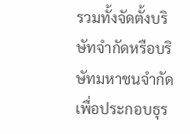รวมทั้งจัดตั้งบริษัทจำกัดหรือบริษัทมหาชนจำกัดเพื่อประกอบธุร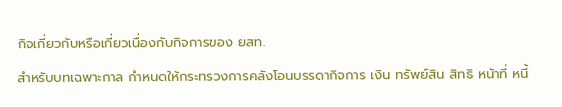กิจเกี่ยวกับหรือเกี่ยวเนื่องกับกิจการของ ยสท.

สำหรับบทเฉพาะกาล กำหนดให้กระทรวงการคลังโอนบรรดากิจการ เงิน ทรัพย์สิน สิทธิ หน้าที่ หนี้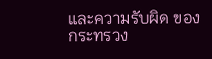และความรับผิด ของกระทรวง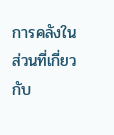การคลังในส่วนที่เกี่ยวกับ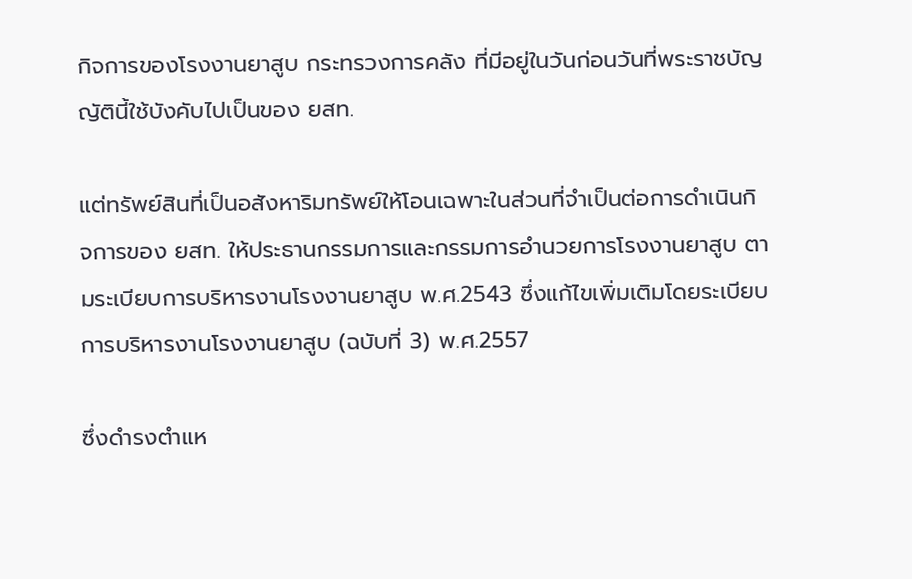กิจการของโรงงานยาสูบ กระทรวงการคลัง ที่มีอยู่ในวันก่อนวันที่พระราชบัญญัตินี้ใช้บังคับไปเป็นของ ยสท.

แต่ทรัพย์สินที่เป็นอสังหาริมทรัพย์ให้โอนเฉพาะในส่วนที่จำเป็นต่อการดำเนินกิจการของ ยสท. ให้ประธานกรรมการและกรรมการอำนวยการโรงงานยาสูบ ตามระเบียบการบริหารงานโรงงานยาสูบ พ.ศ.2543 ซึ่งแก้ไขเพิ่มเติมโดยระเบียบการบริหารงานโรงงานยาสูบ (ฉบับที่ 3) พ.ศ.2557

ซึ่งดำรงตำแห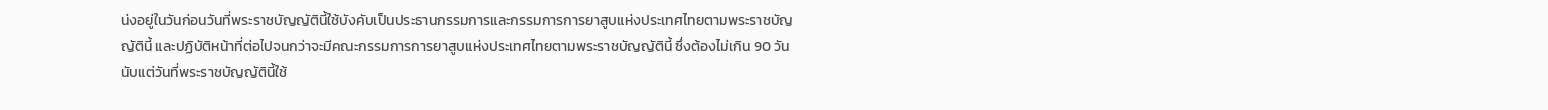น่งอยู่ในวันก่อนวันที่พระราชบัญญัตินี้ใช้บังคับเป็นประธานกรรมการและกรรมการการยาสูบแห่งประเทศไทยตามพระราชบัญญัตินี้ และปฏิบัติหน้าที่ต่อไปจนกว่าจะมีคณะกรรมการการยาสูบแห่งประเทศไทยตามพระราชบัญญัตินี้ ซึ่งต้องไม่เกิน 90 วันนับแต่วันที่พระราชบัญญัตินี้ใช้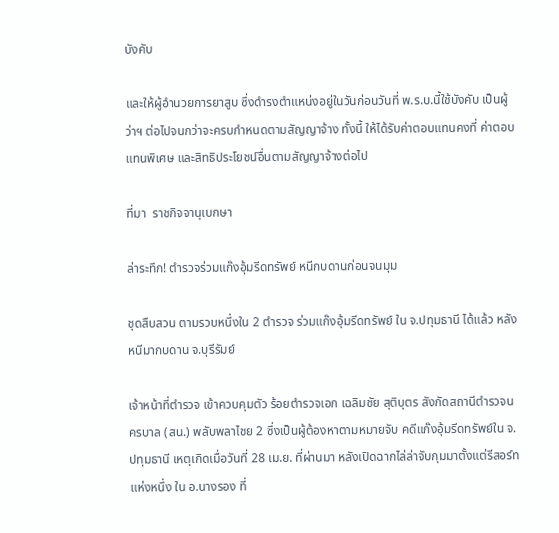บังคับ

และให้ผู้อำนวยการยาสูบ ซึ่งดำรงตำแหน่งอยู่ในวันก่อนวันที่ พ.ร.บ.นี้ใช้บังคับ เป็นผู้ว่าฯ ต่อไปจนกว่าจะครบกำหนดตามสัญญาจ้าง ทั้งนี้ ให้ได้รับค่าตอบแทนคงที่ ค่าตอบแทนพิเศษ และสิทธิประโยชน์อื่นตามสัญญาจ้างต่อไป

ที่มา  ราชกิจจานุเบกษา

ล่าระทึก! ตำรวจร่วมแก๊งอุ้มรีดทรัพย์ หนีกบดานก่อนจนมุม

ชุดสืบสวน ตามรวบหนึ่งใน 2 ตำรวจ ร่วมแก๊งอุ้มรีดทรัพย์ ใน จ.ปทุมธานี ได้แล้ว หลังหนีมากบดาน จ.บุรีรัมย์

เจ้าหน้าที่ตำรวจ เข้าควบคุมตัว ร้อยตำรวจเอก เฉลิมชัย สุติบุตร สังกัดสถานีตำรวจนครบาล (สน.) พลับพลาไชย 2 ซึ่งเป็นผู้ต้องหาตามหมายจับ คดีแก๊งอุ้มรีดทรัพย์ใน จ.ปทุมธานี เหตุเกิดเมื่อวันที่ 28 เม.ย. ที่ผ่านมา หลังเปิดฉากไล่ล่าจับกุมมาตั้งแต่รีสอร์ทแห่งหนึ่ง ใน อ.นางรอง ที่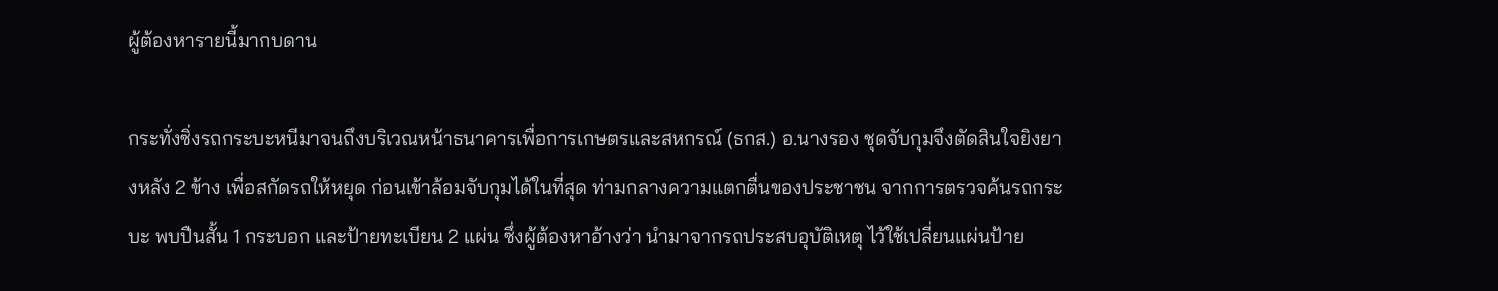ผู้ต้องหารายนี้มากบดาน

กระทั่งซิ่งรถกระบะหนีมาจนถึงบริเวณหน้าธนาคารเพื่อการเกษตรและสหกรณ์ (ธกส.) อ.นางรอง ชุดจับกุมจึงตัดสินใจยิงยางหลัง 2 ข้าง เพื่อสกัดรถให้หยุด ก่อนเข้าล้อมจับกุมได้ในที่สุด ท่ามกลางความแตกตื่นของประชาชน จากการตรวจค้นรถกระบะ พบปืนสั้น 1 กระบอก และป้ายทะเบียน 2 แผ่น ซึ่งผู้ต้องหาอ้างว่า นำมาจากรถประสบอุบัติเหตุ ไว้ใช้เปลี่ยนแผ่นป้าย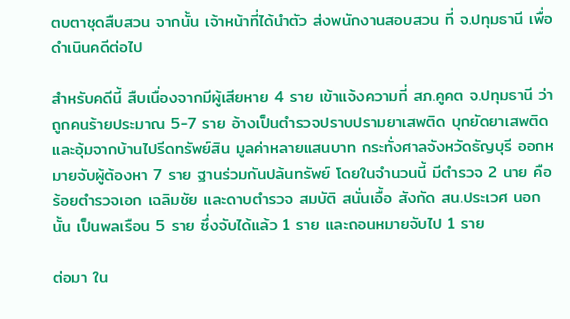ตบตาชุดสืบสวน จากนั้น เจ้าหน้าที่ได้นำตัว ส่งพนักงานสอบสวน ที่ จ.ปทุมธานี เพื่อดำเนินคดีต่อไป

สำหรับคดีนี้ สืบเนื่องจากมีผู้เสียหาย 4 ราย เข้าแจ้งความที่ สภ.คูคต จ.ปทุมธานี ว่าถูกคนร้ายประมาณ 5-7 ราย อ้างเป็นตำรวจปราบปรามยาเสพติด บุกยัดยาเสพติด และอุ้มจากบ้านไปรีดทรัพย์สิน มูลค่าหลายแสนบาท กระทั่งศาลจังหวัดธัญบุรี ออกหมายจับผู้ต้องหา 7 ราย ฐานร่วมกันปล้นทรัพย์ โดยในจำนวนนี้ มีตำรวจ 2 นาย คือ ร้อยตำรวจเอก เฉลิมชัย และดาบตำรวจ สมบัติ สนั่นเอื้อ สังกัด สน.ประเวศ นอกนั้น เป็นพลเรือน 5 ราย ซึ่งจับได้แล้ว 1 ราย และถอนหมายจับไป 1 ราย

ต่อมา ใน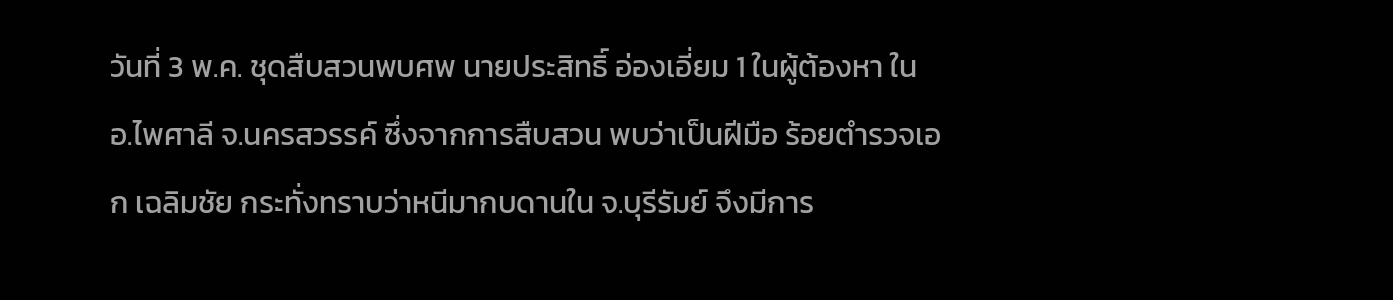วันที่ 3 พ.ค. ชุดสืบสวนพบศพ นายประสิทธิ์ อ่องเอี่ยม 1 ในผู้ต้องหา ใน อ.ไพศาลี จ.นครสวรรค์ ซึ่งจากการสืบสวน พบว่าเป็นฝีมือ ร้อยตำรวจเอก เฉลิมชัย กระทั่งทราบว่าหนีมากบดานใน จ.บุรีรัมย์ จึงมีการ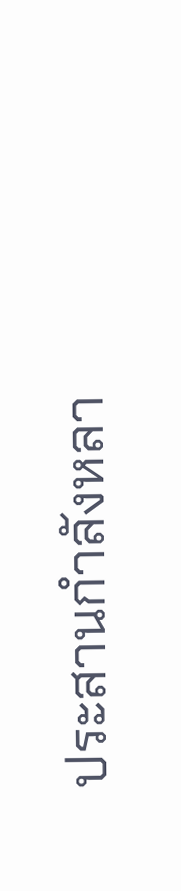ประสานกำลังหลา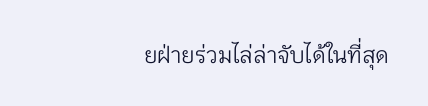ยฝ่ายร่วมไล่ล่าจับได้ในที่สุด